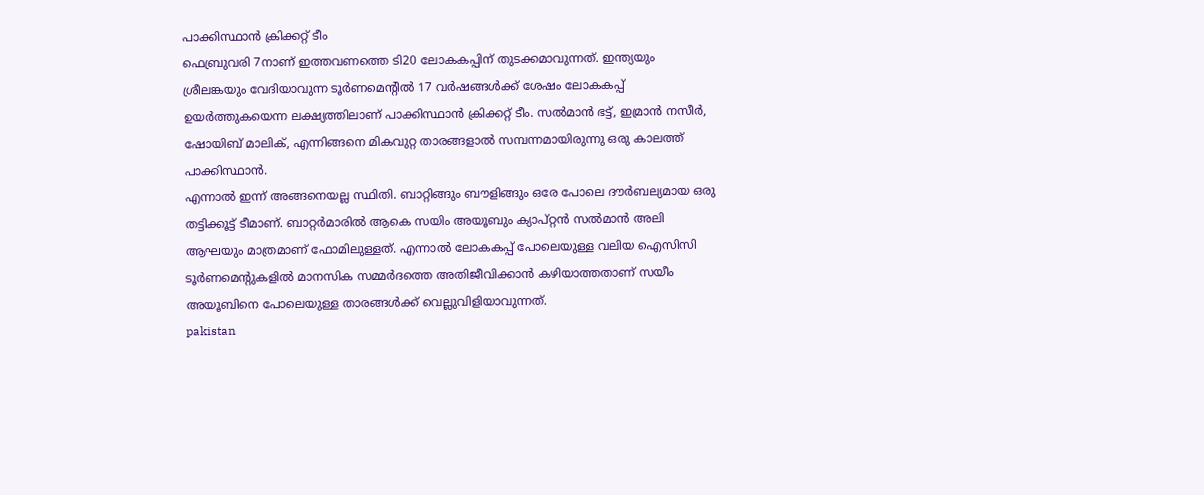പാക്കിസ്ഥാൻ ക്രിക്കറ്റ് ടീം
ഫെബ്രുവരി 7നാണ് ഇത്തവണത്തെ ടി20 ലോകകപ്പിന് തുടക്കമാവുന്നത്. ഇന്ത്യയും ശ്രീലങ്കയും വേദിയാവുന്ന ടൂർണമെന്റിൽ 17 വർഷങ്ങൾക്ക് ശേഷം ലോകകപ്പ് ഉയർത്തുകയെന്ന ലക്ഷ്യത്തിലാണ് പാക്കിസ്ഥാൻ ക്രിക്കറ്റ് ടീം. സൽമാൻ ഭട്ട്, ഇമ്രാൻ നസീർ, ഷോയിബ് മാലിക്, എന്നിങ്ങനെ മികവുറ്റ താരങ്ങളാൽ സമ്പന്നമായിരുന്നു ഒരു കാലത്ത് പാക്കിസ്ഥാൻ.
എന്നാൽ ഇന്ന് അങ്ങനെയല്ല സ്ഥിതി. ബാറ്റിങ്ങും ബൗളിങ്ങും ഒരേ പോലെ ദൗർബല്യമായ ഒരു തട്ടിക്കൂട്ട് ടീമാണ്. ബാറ്റർമാരിൽ ആകെ സയിം അയൂബും ക്യാപ്റ്റൻ സൽമാൻ അലി ആഘയും മാത്രമാണ് ഫോമിലുള്ളത്. എന്നാൽ ലോകകപ്പ് പോലെയുള്ള വലിയ ഐസിസി ടൂർണമെന്റുകളിൽ മാനസിക സമ്മർദത്തെ അതിജീവിക്കാൻ കഴിയാത്തതാണ് സയീം അയൂബിനെ പോലെയുള്ള താരങ്ങൾക്ക് വെല്ലുവിളിയാവുന്നത്.
pakistan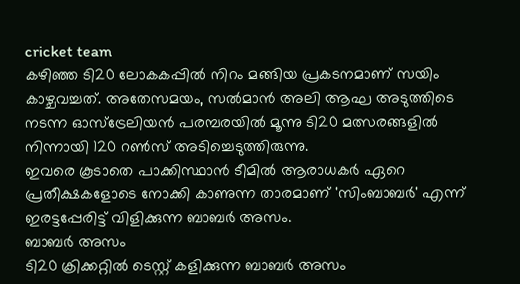cricket team
കഴിഞ്ഞ ടി20 ലോകകപ്പിൽ നിറം മങ്ങിയ പ്രകടനമാണ് സയിം കാഴ്ചവച്ചത്. അതേസമയം, സൽമാൻ അലി ആഘ അടുത്തിടെ നടന്ന ഓസ്ട്രേലിയൻ പരമ്പരയിൽ മൂന്നു ടി20 മത്സരങ്ങളിൽ നിന്നായി 120 റൺസ് അടിച്ചെടുത്തിരുന്നു.
ഇവരെ കൂടാതെ പാക്കിസ്ഥാൻ ടീമിൽ ആരാധകർ ഏറെ പ്രതീക്ഷകളോടെ നോക്കി കാണുന്ന താരമാണ് 'സിംബാബർ' എന്ന് ഇരട്ടപ്പേരിട്ട് വിളിക്കുന്ന ബാബർ അസം.
ബാബർ അസം
ടി20 ക്രിക്കറ്റിൽ ടെസ്റ്റ് കളിക്കുന്ന ബാബർ അസം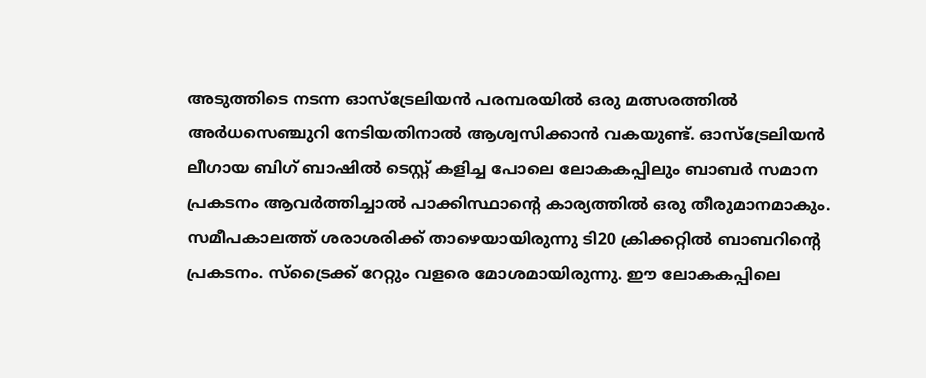അടുത്തിടെ നടന്ന ഓസ്ട്രേലിയൻ പരമ്പരയിൽ ഒരു മത്സരത്തിൽ അർധസെഞ്ചുറി നേടിയതിനാൽ ആശ്വസിക്കാൻ വകയുണ്ട്. ഓസ്ട്രേലിയൻ ലീഗായ ബിഗ് ബാഷിൽ ടെസ്റ്റ് കളിച്ച പോലെ ലോകകപ്പിലും ബാബർ സമാന പ്രകടനം ആവർത്തിച്ചാൽ പാക്കിസ്ഥാന്റെ കാര്യത്തിൽ ഒരു തീരുമാനമാകും.
സമീപകാലത്ത് ശരാശരിക്ക് താഴെയായിരുന്നു ടി20 ക്രിക്കറ്റിൽ ബാബറിന്റെ പ്രകടനം. സ്ട്രൈക്ക് റേറ്റും വളരെ മോശമായിരുന്നു. ഈ ലോകകപ്പിലെ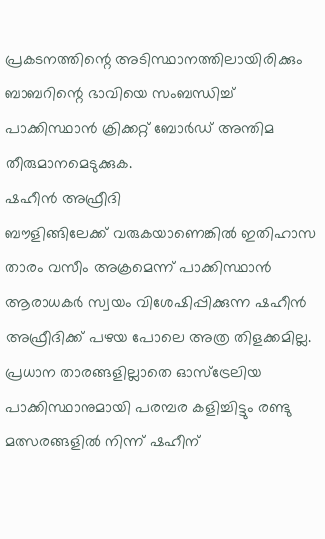പ്രകടനത്തിന്റെ അടിസ്ഥാനത്തിലായിരിക്കും ബാബറിന്റെ ഭാവിയെ സംബന്ധിച്ച് പാക്കിസ്ഥാൻ ക്രിക്കറ്റ് ബോർഡ് അന്തിമ തീരുമാനമെടുക്കുക.
ഷഹീൻ അഫ്രീദി
ബൗളിങ്ങിലേക്ക് വരുകയാണെങ്കിൽ ഇതിഹാസ താരം വസീം അക്രമെന്ന് പാക്കിസ്ഥാൻ ആരാധകർ സ്വയം വിശേഷിപ്പിക്കുന്ന ഷഹീൻ അഫ്രീദിക്ക് പഴയ പോലെ അത്ര തിളക്കമില്ല. പ്രധാന താരങ്ങളില്ലാതെ ഓസ്ട്രേലിയ പാക്കിസ്ഥാനുമായി പരമ്പര കളിച്ചിട്ടും രണ്ടു മത്സരങ്ങളിൽ നിന്ന് ഷഹീന്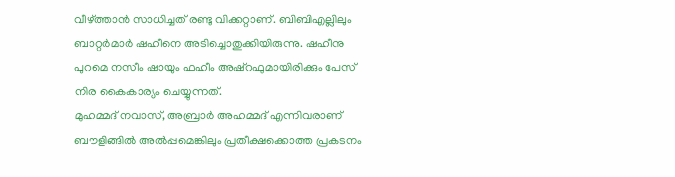വീഴ്ത്താൻ സാധിച്ചത് രണ്ടു വിക്കറ്റാണ്. ബിബിഎല്ലിലും ബാറ്റർമാർ ഷഹീനെ അടിച്ചൊതുക്കിയിരുന്നു. ഷഹീനു പുറമെ നസീം ഷായും ഫഹീം അഷ്റഫുമായിരിക്കും പേസ് നിര കൈകാര്യം ചെയ്യുന്നത്.
മുഹമ്മദ് നവാസ്, അബ്രാർ അഹമ്മദ് എന്നിവരാണ് ബൗളിങ്ങിൽ അൽപ്പമെങ്കിലും പ്രതീക്ഷക്കൊത്ത പ്രകടനം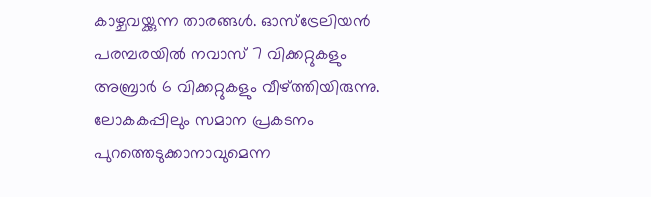കാഴ്ചവയ്ക്കുന്ന താരങ്ങൾ. ഓസ്ട്രേലിയൻ പരമ്പരയിൽ നവാസ് 7 വിക്കറ്റുകളും അബ്രാർ 6 വിക്കറ്റുകളും വീഴ്ത്തിയിരുന്നു. ലോകകപ്പിലും സമാന പ്രകടനം പുറത്തെടുക്കാനാവുമെന്ന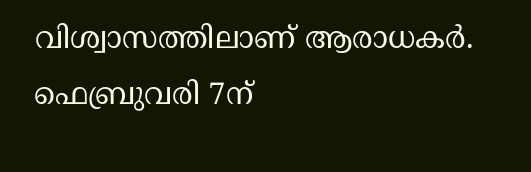വിശ്വാസത്തിലാണ് ആരാധകർ. ഫെബ്രുവരി 7ന്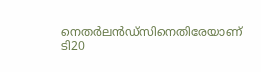നെതർലൻഡ്സിനെതിരേയാണ് ടി20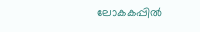ലോകകപ്പിൽ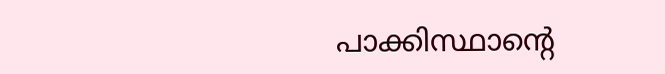പാക്കിസ്ഥാന്റെ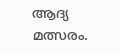ആദ്യ മത്സരം.